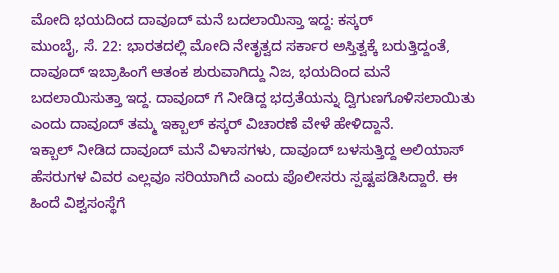ಮೋದಿ ಭಯದಿಂದ ದಾವೂದ್ ಮನೆ ಬದಲಾಯಿಸ್ತಾ ಇದ್ದ: ಕಸ್ಕರ್
ಮುಂಬೈ, ಸೆ. 22: ಭಾರತದಲ್ಲಿ ಮೋದಿ ನೇತೃತ್ವದ ಸರ್ಕಾರ ಅಸ್ತಿತ್ವಕ್ಕೆ ಬರುತ್ತಿದ್ದಂತೆ, ದಾವೂದ್ ಇಬ್ರಾಹಿಂಗೆ ಆತಂಕ ಶುರುವಾಗಿದ್ದು ನಿಜ, ಭಯದಿಂದ ಮನೆ ಬದಲಾಯಿಸುತ್ತಾ ಇದ್ದ. ದಾವೂದ್ ಗೆ ನೀಡಿದ್ದ ಭದ್ರತೆಯನ್ನು ದ್ವಿಗುಣಗೊಳಿಸಲಾಯಿತು ಎಂದು ದಾವೂದ್ ತಮ್ಮ ಇಕ್ಬಾಲ್ ಕಸ್ಕರ್ ವಿಚಾರಣೆ ವೇಳೆ ಹೇಳಿದ್ದಾನೆ.
ಇಕ್ಬಾಲ್ ನೀಡಿದ ದಾವೂದ್ ಮನೆ ವಿಳಾಸಗಳು, ದಾವೂದ್ ಬಳಸುತ್ತಿದ್ದ ಅಲಿಯಾಸ್ ಹೆಸರುಗಳ ವಿವರ ಎಲ್ಲವೂ ಸರಿಯಾಗಿದೆ ಎಂದು ಪೊಲೀಸರು ಸ್ಪಷ್ಟಪಡಿಸಿದ್ದಾರೆ. ಈ ಹಿಂದೆ ವಿಶ್ವಸಂಸ್ಥೆಗೆ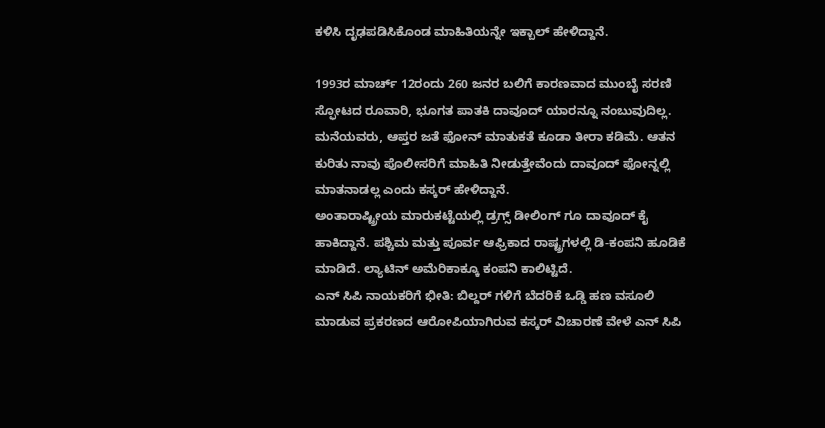ಕಳಿಸಿ ದೃಢಪಡಿಸಿಕೊಂಡ ಮಾಹಿತಿಯನ್ನೇ ಇಕ್ಬಾಲ್ ಹೇಳಿದ್ದಾನೆ.

1993ರ ಮಾರ್ಚ್ 12ರಂದು 260 ಜನರ ಬಲಿಗೆ ಕಾರಣವಾದ ಮುಂಬೈ ಸರಣಿ ಸ್ಫೋಟದ ರೂವಾರಿ, ಭೂಗತ ಪಾತಕಿ ದಾವೂದ್ ಯಾರನ್ನೂ ನಂಬುವುದಿಲ್ಲ. ಮನೆಯವರು, ಆಪ್ತರ ಜತೆ ಫೋನ್ ಮಾತುಕತೆ ಕೂಡಾ ತೀರಾ ಕಡಿಮೆ. ಆತನ ಕುರಿತು ನಾವು ಪೊಲೀಸರಿಗೆ ಮಾಹಿತಿ ನೀಡುತ್ತೇವೆಂದು ದಾವೂದ್ ಫೋನ್ನಲ್ಲಿ ಮಾತನಾಡಲ್ಲ ಎಂದು ಕಸ್ಕರ್ ಹೇಳಿದ್ದಾನೆ.
ಅಂತಾರಾಷ್ಟ್ರೀಯ ಮಾರುಕಟ್ಟೆಯಲ್ಲಿ ಡ್ರಗ್ಸ್ ಡೀಲಿಂಗ್ ಗೂ ದಾವೂದ್ ಕೈ ಹಾಕಿದ್ದಾನೆ. ಪಶ್ಚಿಮ ಮತ್ತು ಪೂರ್ವ ಆಫ್ರಿಕಾದ ರಾಷ್ಟ್ರಗಳಲ್ಲಿ ಡಿ-ಕಂಪನಿ ಹೂಡಿಕೆ ಮಾಡಿದೆ. ಲ್ಯಾಟಿನ್ ಅಮೆರಿಕಾಕ್ಕೂ ಕಂಪನಿ ಕಾಲಿಟ್ಟಿದೆ.
ಎನ್ ಸಿಪಿ ನಾಯಕರಿಗೆ ಭೀತಿ: ಬಿಲ್ದರ್ ಗಳಿಗೆ ಬೆದರಿಕೆ ಒಡ್ಡಿ ಹಣ ವಸೂಲಿ ಮಾಡುವ ಪ್ರಕರಣದ ಆರೋಪಿಯಾಗಿರುವ ಕಸ್ಕರ್ ವಿಚಾರಣೆ ವೇಳೆ ಎನ್ ಸಿಪಿ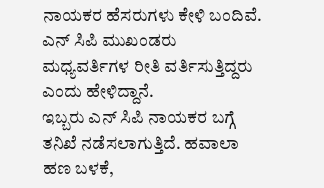ನಾಯಕರ ಹೆಸರುಗಳು ಕೇಳಿ ಬಂದಿವೆ. ಎನ್ ಸಿಪಿ ಮುಖಂಡರು ಮಧ್ಯವರ್ತಿಗಳ ರೀತಿ ವರ್ತಿಸುತ್ತಿದ್ದರು ಎಂದು ಹೇಳಿದ್ದಾನೆ.
ಇಬ್ಬರು ಎನ್ ಸಿಪಿ ನಾಯಕರ ಬಗ್ಗೆ ತನಿಖೆ ನಡೆಸಲಾಗುತ್ತಿದೆ. ಹವಾಲಾ ಹಣ ಬಳಕೆ,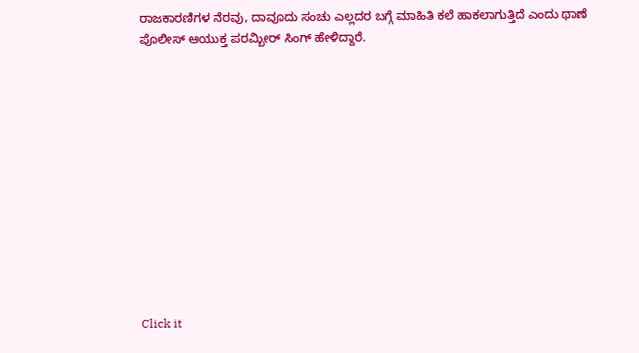ರಾಜಕಾರಣಿಗಳ ನೆರವು, ದಾವೂದು ಸಂಚು ಎಲ್ಲದರ ಬಗ್ಗೆ ಮಾಹಿತಿ ಕಲೆ ಹಾಕಲಾಗುತ್ತಿದೆ ಎಂದು ಥಾಣೆ ಪೊಲೀಸ್ ಆಯುಕ್ತ ಪರಮ್ಬೀರ್ ಸಿಂಗ್ ಹೇಳಿದ್ದಾರೆ.












Click it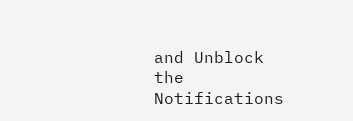and Unblock the Notifications